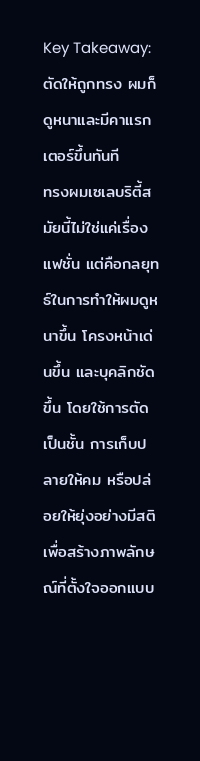Key Takeaway: ตัดให้ถูกทรง ผมก็ดูหนาและมีคาแรกเตอร์ขึ้นทันที
ทรงผมเซเลบริตี้สมัยนี้ไม่ใช่แค่เรื่องแฟชั่น แต่คือกลยุทธ์ในการทำให้ผมดูหนาขึ้น โครงหน้าเด่นขึ้น และบุคลิกชัดขึ้น โดยใช้การตัดเป็นชั้น การเก็บปลายให้คม หรือปล่อยให้ยุ่งอย่างมีสติ เพื่อสร้างภาพลักษณ์ที่ตั้งใจออกแบบ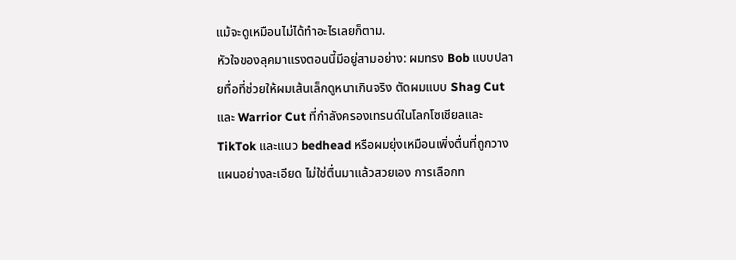แม้จะดูเหมือนไม่ได้ทำอะไรเลยก็ตาม.
หัวใจของลุคมาแรงตอนนี้มีอยู่สามอย่าง: ผมทรง Bob แบบปลายทื่อที่ช่วยให้ผมเส้นเล็กดูหนาเกินจริง ตัดผมแบบ Shag Cut และ Warrior Cut ที่กำลังครองเทรนด์ในโลกโซเชียลและ TikTok และแนว bedhead หรือผมยุ่งเหมือนเพิ่งตื่นที่ถูกวางแผนอย่างละเอียด ไม่ใช่ตื่นมาแล้วสวยเอง การเลือกท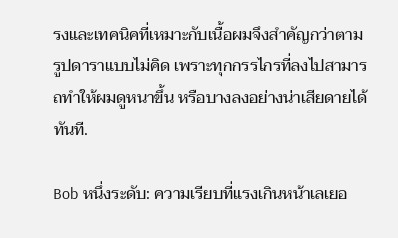รงและเทคนิคที่เหมาะกับเนื้อผมจึงสำคัญกว่าตามรูปดาราแบบไม่คิด เพราะทุกกรรไกรที่ลงไปสามารถทำให้ผมดูหนาขึ้น หรือบางลงอย่างน่าเสียดายได้ทันที.

Bob หนึ่งระดับ: ความเรียบที่แรงเกินหน้าเลเยอ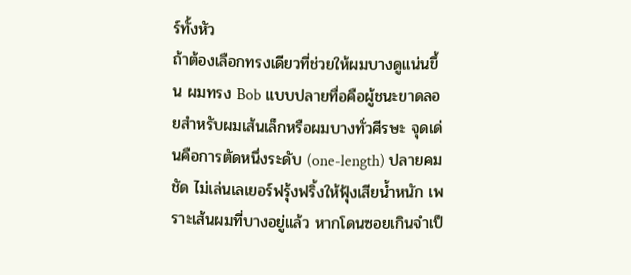ร์ทั้งหัว
ถ้าต้องเลือกทรงเดียวที่ช่วยให้ผมบางดูแน่นขึ้น ผมทรง Bob แบบปลายทื่อคือผู้ชนะขาดลอยสำหรับผมเส้นเล็กหรือผมบางทั่วศีรษะ จุดเด่นคือการตัดหนึ่งระดับ (one-length) ปลายคมชัด ไม่เล่นเลเยอร์ฟรุ้งฟริ้งให้ฟุ้งเสียน้ำหนัก เพราะเส้นผมที่บางอยู่แล้ว หากโดนซอยเกินจำเป็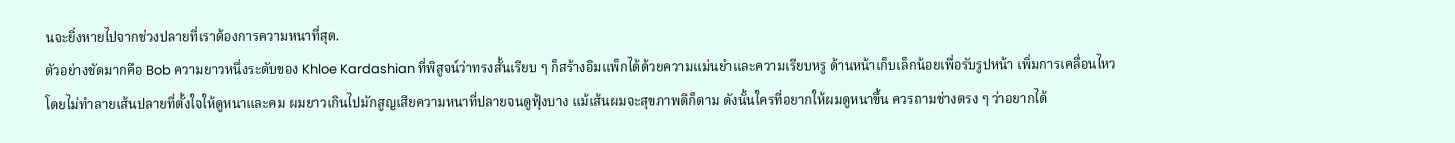นจะยิ่งหายไปจากช่วงปลายที่เราต้องการความหนาที่สุด.
ตัวอย่างชัดมากคือ Bob ความยาวหนึ่งระดับของ Khloe Kardashian ที่พิสูจน์ว่าทรงสั้นเรียบ ๆ ก็สร้างอิมแพ็กได้ด้วยความแม่นยำและความเรียบหรู ด้านหน้าเก็บเล็กน้อยเพื่อรับรูปหน้า เพิ่มการเคลื่อนไหวโดยไม่ทำลายเส้นปลายที่ตั้งใจให้ดูหนาและคม ผมยาวเกินไปมักสูญเสียความหนาที่ปลายจนดูฟุ้งบาง แม้เส้นผมจะสุขภาพดีก็ตาม ดังนั้นใครที่อยากให้ผมดูหนาขึ้น ควรถามช่างตรง ๆ ว่าอยากได้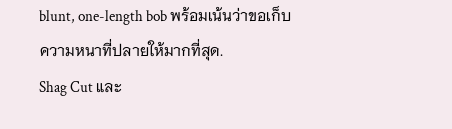blunt, one-length bob พร้อมเน้นว่าขอเก็บความหนาที่ปลายให้มากที่สุด.
Shag Cut และ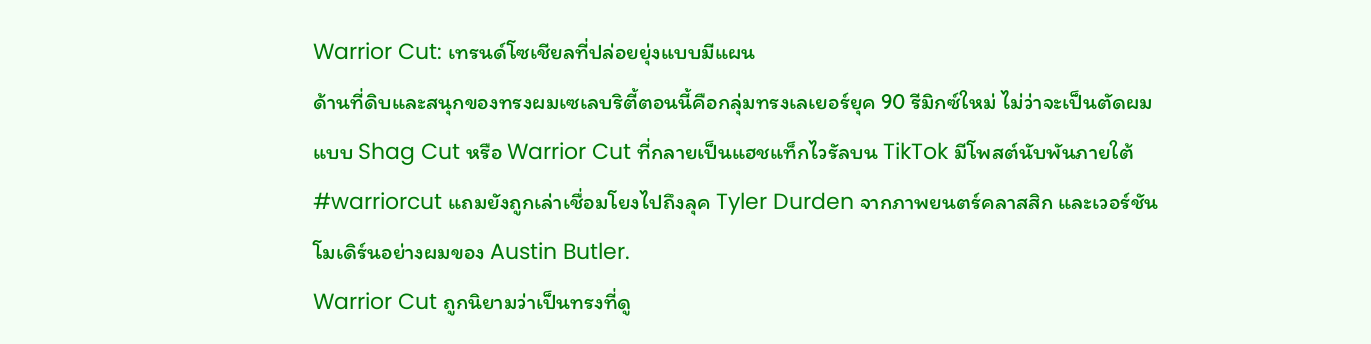Warrior Cut: เทรนด์โซเชียลที่ปล่อยยุ่งแบบมีแผน
ด้านที่ดิบและสนุกของทรงผมเซเลบริตี้ตอนนี้คือกลุ่มทรงเลเยอร์ยุค 90 รีมิกซ์ใหม่ ไม่ว่าจะเป็นตัดผมแบบ Shag Cut หรือ Warrior Cut ที่กลายเป็นแฮชแท็กไวรัลบน TikTok มีโพสต์นับพันภายใต้ #warriorcut แถมยังถูกเล่าเชื่อมโยงไปถึงลุค Tyler Durden จากภาพยนตร์คลาสสิก และเวอร์ชันโมเดิร์นอย่างผมของ Austin Butler.
Warrior Cut ถูกนิยามว่าเป็นทรงที่ดู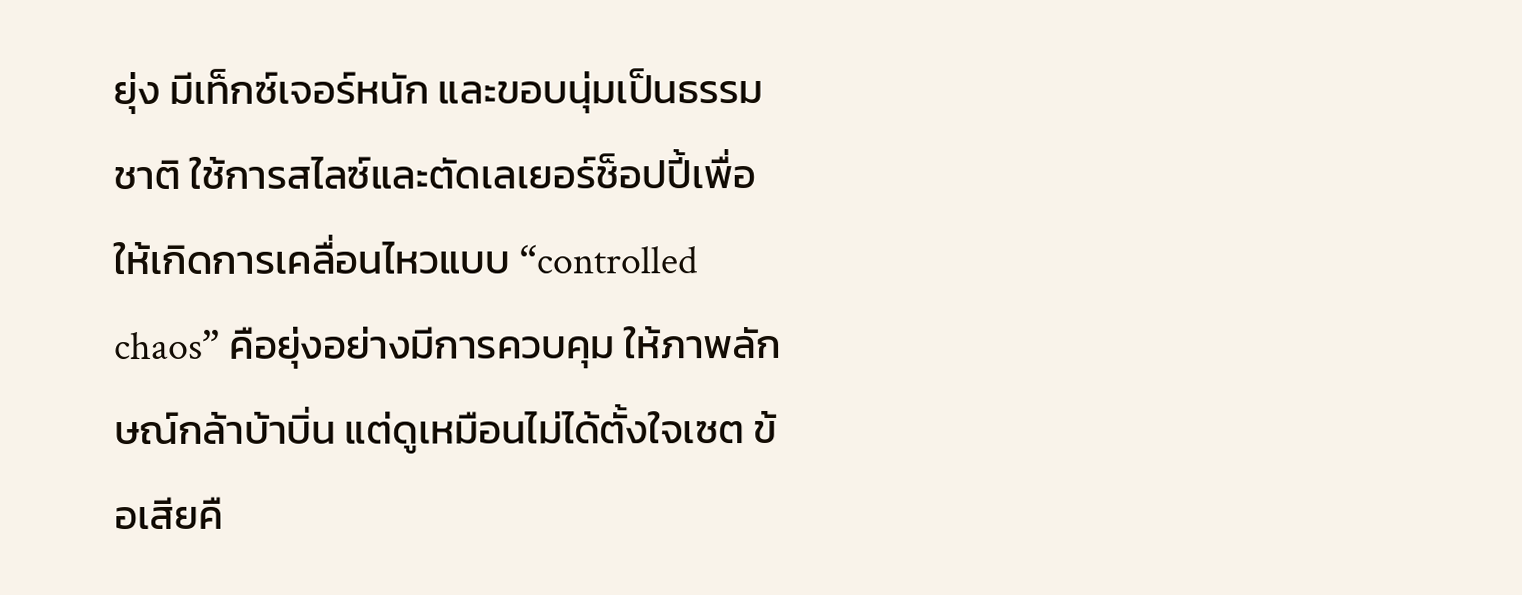ยุ่ง มีเท็กซ์เจอร์หนัก และขอบนุ่มเป็นธรรมชาติ ใช้การสไลซ์และตัดเลเยอร์ช็อปปี้เพื่อให้เกิดการเคลื่อนไหวแบบ “controlled chaos” คือยุ่งอย่างมีการควบคุม ให้ภาพลักษณ์กล้าบ้าบิ่น แต่ดูเหมือนไม่ได้ตั้งใจเซต ข้อเสียคื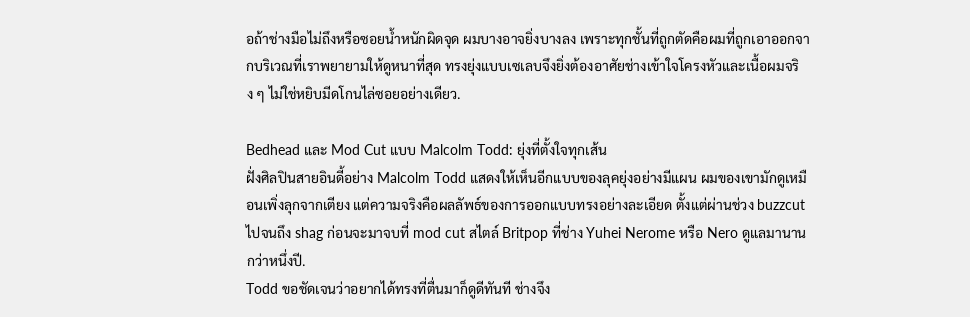อถ้าช่างมือไม่ถึงหรือซอยน้ำหนักผิดจุด ผมบางอาจยิ่งบางลง เพราะทุกชั้นที่ถูกตัดคือผมที่ถูกเอาออกจากบริเวณที่เราพยายามให้ดูหนาที่สุด ทรงยุ่งแบบเซเลบจึงยิ่งต้องอาศัยช่างเข้าใจโครงหัวและเนื้อผมจริง ๆ ไม่ใช่หยิบมีดโกนไล่ซอยอย่างเดียว.

Bedhead และ Mod Cut แบบ Malcolm Todd: ยุ่งที่ตั้งใจทุกเส้น
ฝั่งศิลปินสายอินดี้อย่าง Malcolm Todd แสดงให้เห็นอีกแบบของลุคยุ่งอย่างมีแผน ผมของเขามักดูเหมือนเพิ่งลุกจากเตียง แต่ความจริงคือผลลัพธ์ของการออกแบบทรงอย่างละเอียด ตั้งแต่ผ่านช่วง buzzcut ไปจนถึง shag ก่อนจะมาจบที่ mod cut สไตล์ Britpop ที่ช่าง Yuhei Nerome หรือ Nero ดูแลมานานกว่าหนึ่งปี.
Todd ขอชัดเจนว่าอยากได้ทรงที่ตื่นมาก็ดูดีทันที ช่างจึง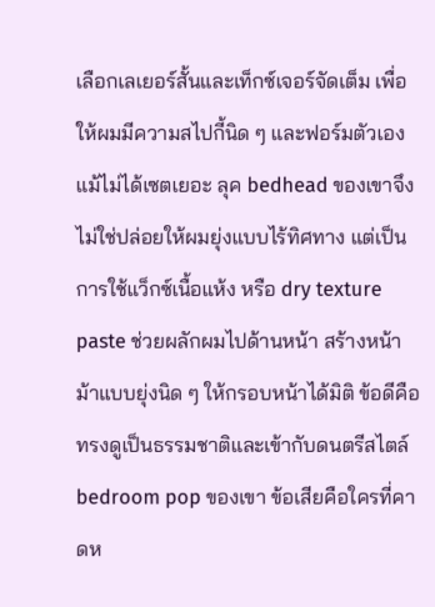เลือกเลเยอร์สั้นและเท็กซ์เจอร์จัดเต็ม เพื่อให้ผมมีความสไปกี้นิด ๆ และฟอร์มตัวเองแม้ไม่ได้เซตเยอะ ลุค bedhead ของเขาจึงไม่ใช่ปล่อยให้ผมยุ่งแบบไร้ทิศทาง แต่เป็นการใช้แว็กซ์เนื้อแห้ง หรือ dry texture paste ช่วยผลักผมไปด้านหน้า สร้างหน้าม้าแบบยุ่งนิด ๆ ให้กรอบหน้าได้มิติ ข้อดีคือทรงดูเป็นธรรมชาติและเข้ากับดนตรีสไตล์ bedroom pop ของเขา ข้อเสียคือใครที่คาดห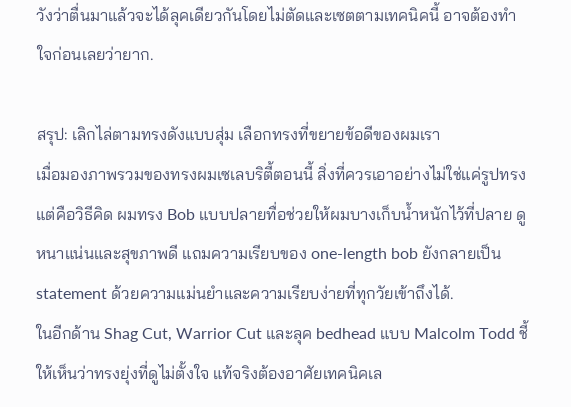วังว่าตื่นมาแล้วจะได้ลุคเดียวกันโดยไม่ตัดและเซตตามเทคนิคนี้ อาจต้องทำใจก่อนเลยว่ายาก.

สรุป: เลิกไล่ตามทรงดังแบบสุ่ม เลือกทรงที่ขยายข้อดีของผมเรา
เมื่อมองภาพรวมของทรงผมเซเลบริตี้ตอนนี้ สิ่งที่ควรเอาอย่างไม่ใช่แค่รูปทรง แต่คือวิธีคิด ผมทรง Bob แบบปลายทื่อช่วยให้ผมบางเก็บน้ำหนักไว้ที่ปลาย ดูหนาแน่นและสุขภาพดี แถมความเรียบของ one-length bob ยังกลายเป็น statement ด้วยความแม่นยำและความเรียบง่ายที่ทุกวัยเข้าถึงได้.
ในอีกด้าน Shag Cut, Warrior Cut และลุค bedhead แบบ Malcolm Todd ชี้ให้เห็นว่าทรงยุ่งที่ดูไม่ตั้งใจ แท้จริงต้องอาศัยเทคนิคเล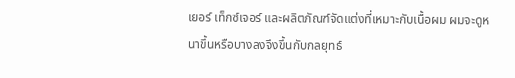เยอร์ เท็กซ์เจอร์ และผลิตภัณฑ์จัดแต่งที่เหมาะกับเนื้อผม ผมจะดูหนาขึ้นหรือบางลงจึงขึ้นกับกลยุทธ์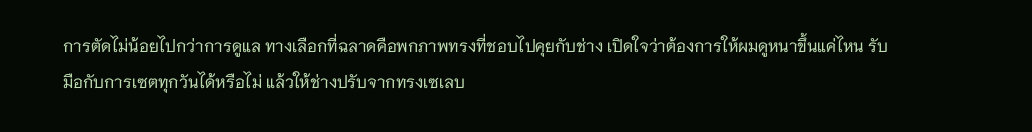การตัดไม่น้อยไปกว่าการดูแล ทางเลือกที่ฉลาดคือพกภาพทรงที่ชอบไปคุยกับช่าง เปิดใจว่าต้องการให้ผมดูหนาขึ้นแค่ไหน รับมือกับการเซตทุกวันได้หรือไม่ แล้วให้ช่างปรับจากทรงเซเลบ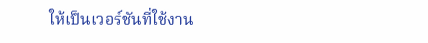ให้เป็นเวอร์ชันที่ใช้งาน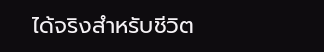ได้จริงสำหรับชีวิต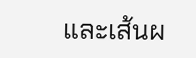และเส้นผ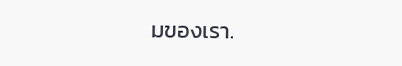มของเรา.